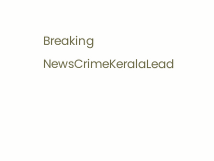Breaking NewsCrimeKeralaLead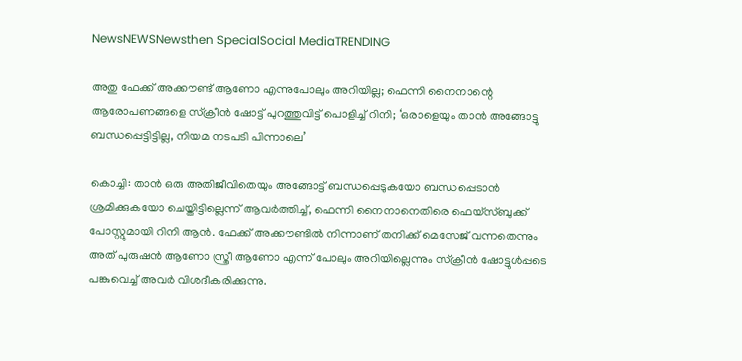NewsNEWSNewsthen SpecialSocial MediaTRENDING

അതു ഫേക്ക് അക്കൗണ്ട് ആണോ എന്നുപോലും അറിയില്ല; ഫെന്നി നൈനാന്റെ ആരോപണങ്ങളെ സ്‌ക്രീന്‍ ഷോട്ട് പുറത്തുവിട്ട് പൊളിച്ച് റിനി; ‘ഒരാളെയും താന്‍ അങ്ങോട്ടു ബന്ധപ്പെട്ടിട്ടില്ല, നിയമ നടപടി പിന്നാലെ’

കൊച്ചി: താന്‍ ഒരു അതിജീവിതെയും അങ്ങോട്ട് ബന്ധപ്പെടുകയോ ബന്ധപ്പെടാന്‍ ശ്രമിക്കുകയോ ചെയ്തിട്ടില്ലെന്ന് ആവര്‍ത്തിച്ച്, ഫെന്നി നൈനാനെതിരെ ഫെയ്‌സ്ബുക്ക് പോസ്റ്റുമായി റിനി ആന്‍. ഫേക്ക് അക്കൗണ്ടില്‍ നിന്നാണ് തനിക്ക് മെസേജ് വന്നതെന്നും അത് പുരുഷന്‍ ആണോ സ്ത്രീ ആണോ എന്ന് പോലും അറിയില്ലെന്നും സ്‌ക്രീന്‍ ഷോട്ടുള്‍പ്പടെ പങ്കുവെച്ച് അവര്‍ വിശദീകരിക്കുന്നു.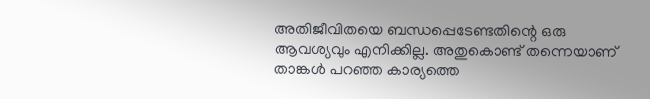അതിജീവിതയെ ബന്ധപ്പെടേണ്ടതിന്റെ ഒരു ആവശ്യവും എനിക്കില്ല. അതുകൊണ്ട് തന്നെയാണ് താങ്കള്‍ പറഞ്ഞ കാര്യത്തെ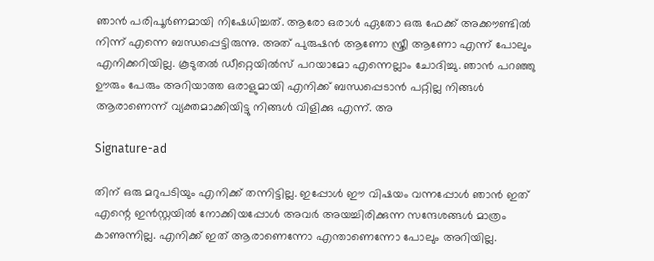ഞാന്‍ പരിപൂര്‍ണമായി നിഷേധിച്ചത്. ആരോ ഒരാള്‍ ഏതോ ഒരു ഫേക്ക് അക്കൗണ്ടില്‍ നിന്ന് എന്നെ ബന്ധപ്പെട്ടിരുന്നു. അത് പുരുഷന്‍ ആണോ സ്ത്രീ ആണോ എന്ന് പോലും എനിക്കറിയില്ല. കൂടുതല്‍ ഡീറ്റെയില്‍സ് പറയാമോ എന്നെല്ലാം ചോദിച്ചു. ഞാന്‍ പറഞ്ഞു ഊരും പേരും അറിയാത്ത ഒരാളുമായി എനിക്ക് ബന്ധപ്പെടാന്‍ പറ്റില്ല നിങ്ങള്‍ ആരാണെന്ന് വ്യക്തമാക്കിയിട്ടു നിങ്ങള്‍ വിളിക്കു എന്ന്. അ

Signature-ad

തിന് ഒരു മറുപടിയും എനിക്ക് തന്നിട്ടില്ല. ഇപ്പോള്‍ ഈ വിഷയം വന്നപ്പോള്‍ ഞാന്‍ ഇത് എന്റെ ഇന്‍സ്റ്റയില്‍ നോക്കിയപ്പോള്‍ അവര്‍ അയച്ചിരിക്കുന്ന സന്ദേശങ്ങള്‍ മാത്രം കാണുന്നില്ല. എനിക്ക് ഇത് ആരാണെന്നോ എന്താണെന്നോ പോലും അറിയില്ല.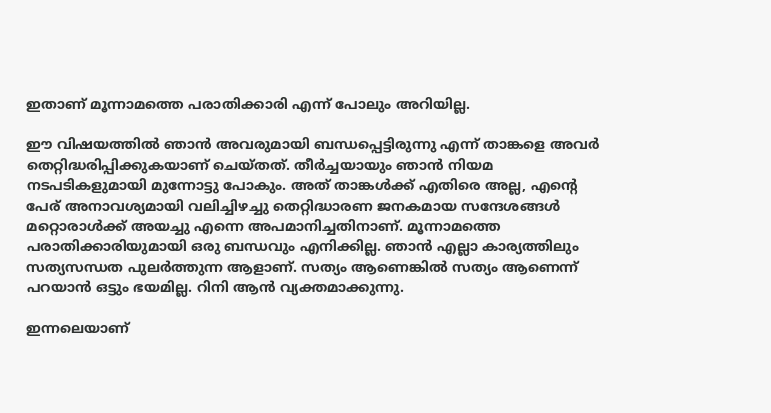ഇതാണ് മൂന്നാമത്തെ പരാതിക്കാരി എന്ന് പോലും അറിയില്ല.

ഈ വിഷയത്തില്‍ ഞാന്‍ അവരുമായി ബന്ധപ്പെട്ടിരുന്നു എന്ന് താങ്കളെ അവര്‍ തെറ്റിദ്ധരിപ്പിക്കുകയാണ് ചെയ്തത്. തീര്‍ച്ചയായും ഞാന്‍ നിയമ നടപടികളുമായി മുന്നോട്ടു പോകും. അത് താങ്കള്‍ക്ക് എതിരെ അല്ല, എന്റെ പേര് അനാവശ്യമായി വലിച്ചിഴച്ചു തെറ്റിദ്ധാരണ ജനകമായ സന്ദേശങ്ങള്‍ മറ്റൊരാള്‍ക്ക് അയച്ചു എന്നെ അപമാനിച്ചതിനാണ്. മൂന്നാമത്തെ പരാതിക്കാരിയുമായി ഒരു ബന്ധവും എനിക്കില്ല. ഞാന്‍ എല്ലാ കാര്യത്തിലും സത്യസന്ധത പുലര്‍ത്തുന്ന ആളാണ്. സത്യം ആണെങ്കില്‍ സത്യം ആണെന്ന് പറയാന്‍ ഒട്ടും ഭയമില്ല. റിനി ആന്‍ വ്യക്തമാക്കുന്നു.

ഇന്നലെയാണ്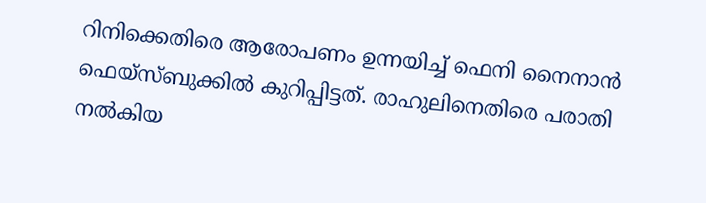റിനിക്കെതിരെ ആരോപണം ഉന്നയിച്ച് ഫെനി നൈനാന്‍ ഫെയ്‌സ്ബുക്കില്‍ കുറിപ്പിട്ടത്. രാഹുലിനെതിരെ പരാതി നല്‍കിയ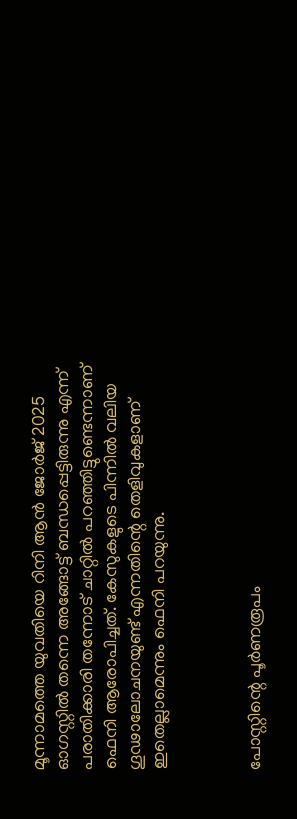മൂന്നാമത്തെ യുവതിയെ റിനി ആന്‍ ജോര്‍ജ് 2025 ഓഗസ്റ്റില്‍ തന്നെ അങ്ങോട്ട് ബന്ധപ്പെട്ടിരുന്നു എന്ന് പരാതിക്കാരി തന്നോട് ചാറ്റില്‍ പറഞ്ഞിട്ടുണ്ടെന്നാണ് ഫെനി ആരോപിച്ചത്. കേസുകളുടെ പിന്നില്‍ വലിയ ഗൂഢാലോചനയുണ്ട് എന്നതിന്റെ തെളിവുകളാണ് ഇതെല്ലാമെന്നും ഫെനി പറയുന്നു.



പോസ്റ്റിന്റെ പൂര്‍ണരൂപം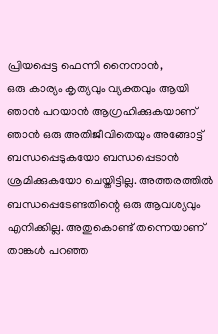പ്രിയപ്പെട്ട ഫെന്നി നൈനാൻ,
ഒരു കാര്യം കൃത്യവും വ്യക്തവും ആയി ഞാൻ പറയാൻ ആഗ്രഹിക്കുകയാണ് ഞാൻ ഒരു അതിജീവിതെയും അങ്ങോട്ട് ബന്ധപ്പെടുകയോ ബന്ധപ്പെടാൻ ശ്രമിക്കുകയോ ചെയ്തിട്ടില്ല. അത്തരത്തിൽ ബന്ധപ്പെടേണ്ടതിന്റെ ഒരു ആവശ്യവും എനിക്കില്ല. അതുകൊണ്ട് തന്നെയാണ് താങ്കൾ പറഞ്ഞ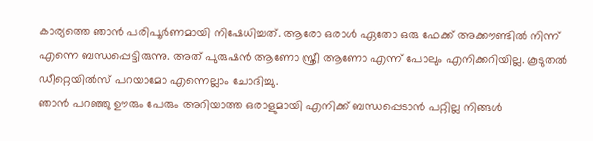കാര്യത്തെ ഞാൻ പരിപൂർണമായി നിഷേധിച്ചത്. ആരോ ഒരാൾ ഏതോ ഒരു ഫേക്ക് അക്കൗണ്ടിൽ നിന്ന് എന്നെ ബന്ധപ്പെട്ടിരുന്നു. അത് പുരുഷൻ ആണോ സ്ത്രീ ആണോ എന്ന് പോലും എനിക്കറിയില്ല. കൂടുതൽ ഡീറ്റെയിൽസ് പറയാമോ എന്നെല്ലാം ചോദിച്ചു.
ഞാൻ പറഞ്ഞു ഊരും പേരും അറിയാത്ത ഒരാളുമായി എനിക്ക് ബന്ധപ്പെടാൻ പറ്റില്ല നിങ്ങൾ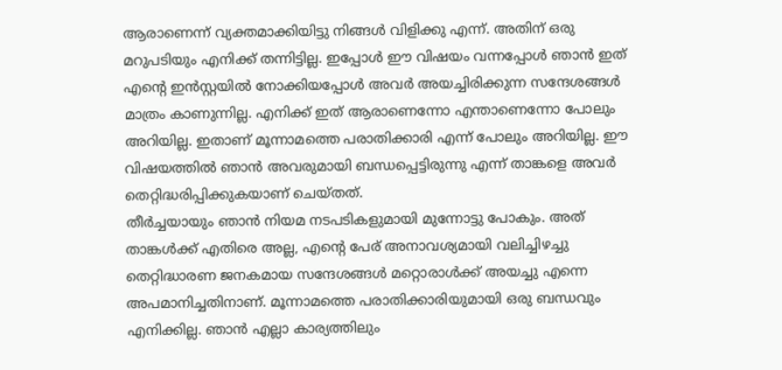ആരാണെന്ന് വ്യക്തമാക്കിയിട്ടു നിങ്ങൾ വിളിക്കു എന്ന്. അതിന് ഒരു മറുപടിയും എനിക്ക് തന്നിട്ടില്ല. ഇപ്പോൾ ഈ വിഷയം വന്നപ്പോൾ ഞാൻ ഇത് എന്റെ ഇൻസ്റ്റയിൽ നോക്കിയപ്പോൾ അവർ അയച്ചിരിക്കുന്ന സന്ദേശങ്ങൾ മാത്രം കാണുന്നില്ല. എനിക്ക് ഇത് ആരാണെന്നോ എന്താണെന്നോ പോലും അറിയില്ല. ഇതാണ് മൂന്നാമത്തെ പരാതിക്കാരി എന്ന് പോലും അറിയില്ല. ഈ വിഷയത്തിൽ ഞാൻ അവരുമായി ബന്ധപ്പെട്ടിരുന്നു എന്ന് താങ്കളെ അവർ തെറ്റിദ്ധരിപ്പിക്കുകയാണ് ചെയ്തത്.
തീർച്ചയായും ഞാൻ നിയമ നടപടികളുമായി മുന്നോട്ടു പോകും. അത് താങ്കൾക്ക് എതിരെ അല്ല, എന്റെ പേര് അനാവശ്യമായി വലിച്ചിഴച്ചു തെറ്റിദ്ധാരണ ജനകമായ സന്ദേശങ്ങൾ മറ്റൊരാൾക്ക് അയച്ചു എന്നെ അപമാനിച്ചതിനാണ്. മൂന്നാമത്തെ പരാതിക്കാരിയുമായി ഒരു ബന്ധവും എനിക്കില്ല. ഞാൻ എല്ലാ കാര്യത്തിലും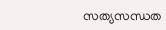സത്യസന്ധത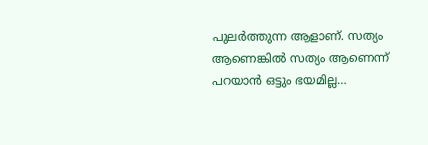പുലർത്തുന്ന ആളാണ്. സത്യം ആണെങ്കിൽ സത്യം ആണെന്ന് പറയാൻ ഒട്ടും ഭയമില്ല…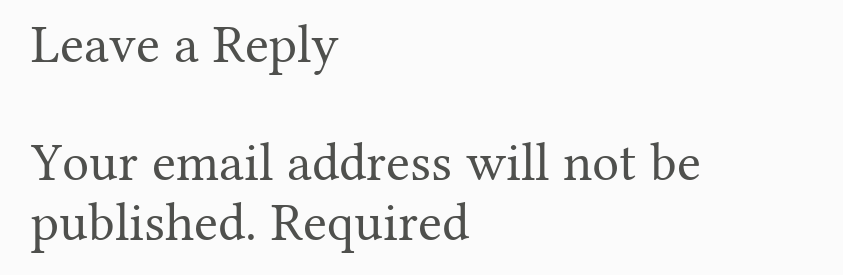Leave a Reply

Your email address will not be published. Required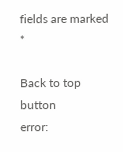fields are marked *

Back to top button
error: